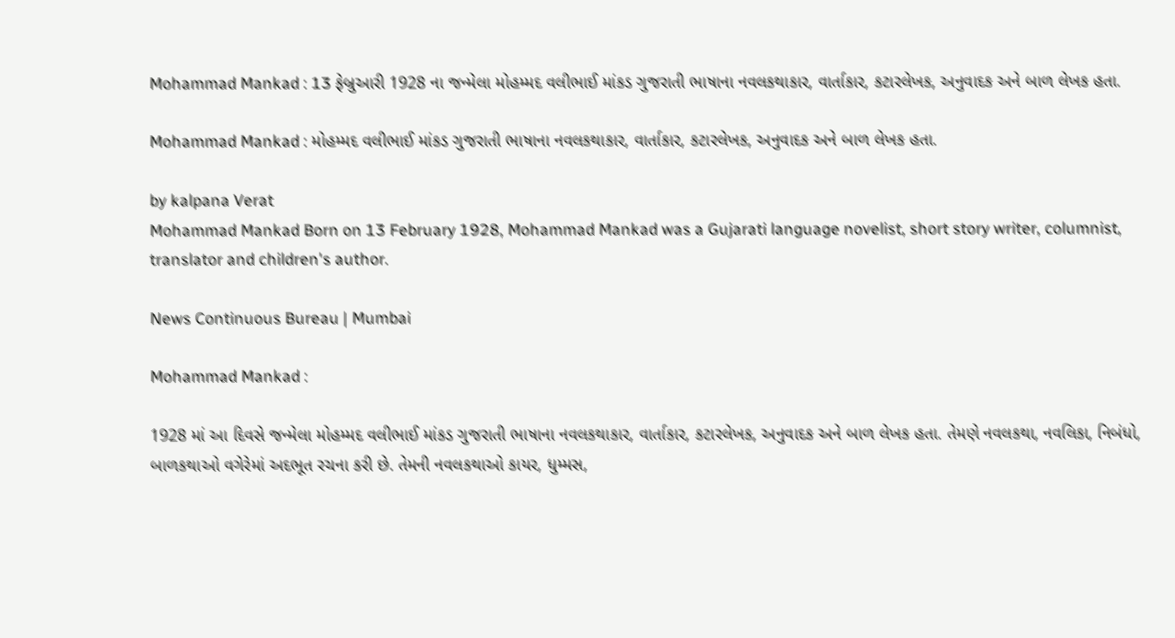Mohammad Mankad : 13 ફેબ્રુઆરી 1928 ના જન્મેલા મોહમ્મદ વલીભાઈ માંકડ ગુજરાતી ભાષાના નવલકથાકાર, વાર્તાકાર, કટારલેખક, અનુવાદક અને બાળ લેખક હતા.

Mohammad Mankad : મોહમ્મદ વલીભાઈ માંકડ ગુજરાતી ભાષાના નવલકથાકાર, વાર્તાકાર, કટારલેખક, અનુવાદક અને બાળ લેખક હતા.

by kalpana Verat
Mohammad Mankad Born on 13 February 1928, Mohammad Mankad was a Gujarati language novelist, short story writer, columnist, translator and children's author.

News Continuous Bureau | Mumbai

Mohammad Mankad :

1928 માં આ દિવસે જન્મેલા મોહમ્મદ વલીભાઈ માંકડ ગુજરાતી ભાષાના નવલકથાકાર, વાર્તાકાર, કટારલેખક, અનુવાદક અને બાળ લેખક હતા. તેમણે નવલકથા, નવલિકા, નિબંધો, બાળકથાઓ વગેરેમાં અદભૂત રચના કરી છે. તેમની નવલકથાઓ કાયર, ધુમ્મસ,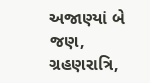અજાણ્યાં બે જણ, ગ્રહણરાત્રિ,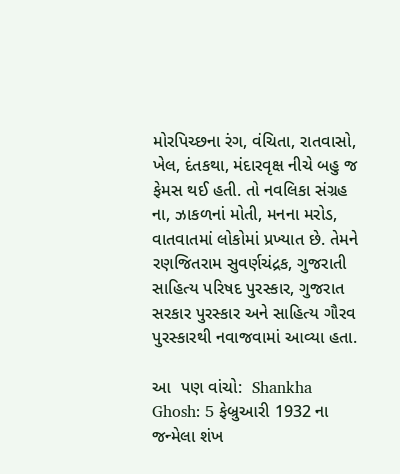મોરપિચ્છના રંગ, વંચિતા, રાતવાસો, ખેલ, દંતકથા, મંદારવૃક્ષ નીચે બહુ જ ફેમસ થઈ હતી. તો નવલિકા સંગ્રહ ના, ઝાકળનાં મોતી, મનના મરોડ, વાતવાતમાં લોકોમાં પ્રખ્યાત છે. તેમને રણજિતરામ સુવર્ણચંદ્રક, ગુજરાતી સાહિત્ય પરિષદ પુરસ્કાર, ગુજરાત સરકાર પુરસ્કાર અને સાહિત્ય ગૌરવ પુરસ્કારથી નવાજવામાં આવ્યા હતા.

આ  પણ વાંચો:  Shankha Ghosh: 5 ફેબ્રુઆરી 1932 ના જન્મેલા શંખ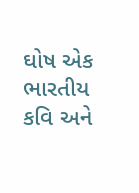ઘોષ એક ભારતીય કવિ અને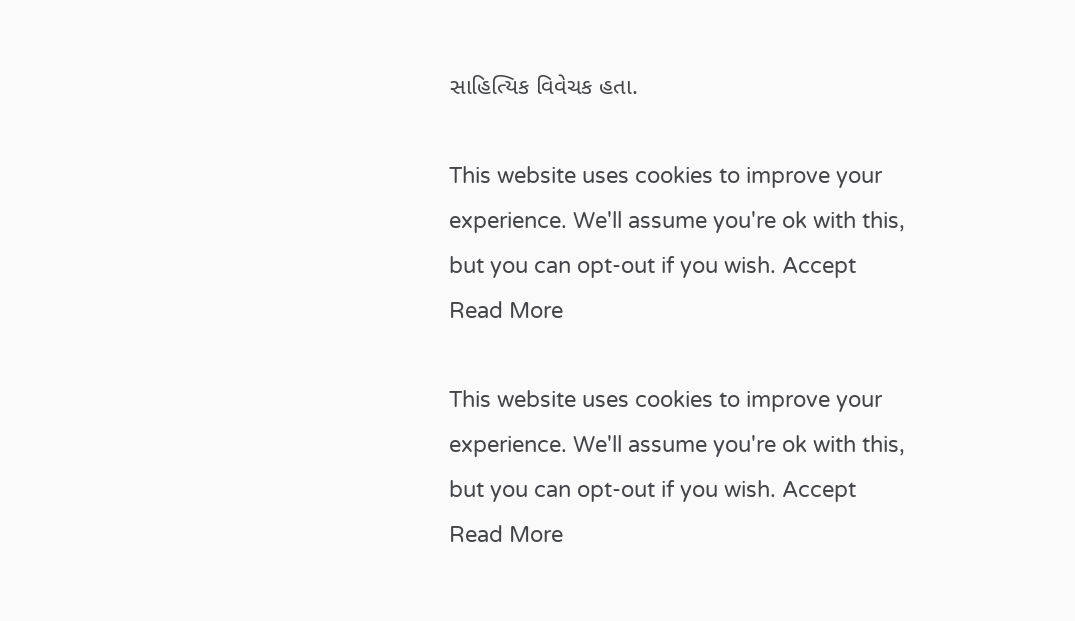સાહિત્યિક વિવેચક હતા.

This website uses cookies to improve your experience. We'll assume you're ok with this, but you can opt-out if you wish. Accept Read More

This website uses cookies to improve your experience. We'll assume you're ok with this, but you can opt-out if you wish. Accept Read More